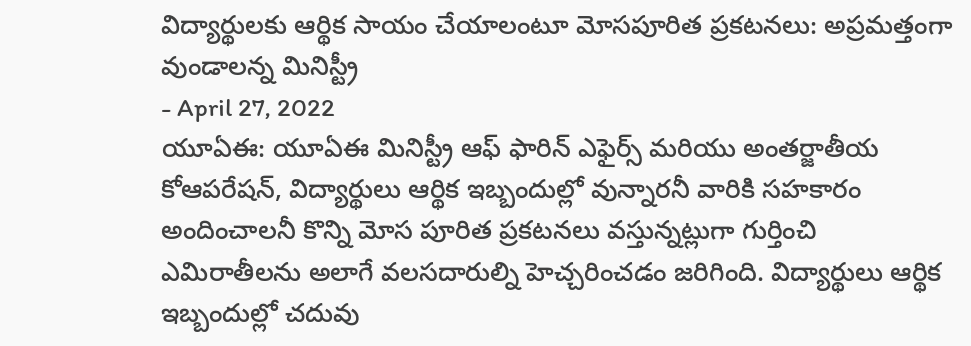విద్యార్థులకు ఆర్థిక సాయం చేయాలంటూ మోసపూరిత ప్రకటనలు: అప్రమత్తంగా వుండాలన్న మినిస్ట్రీ
- April 27, 2022
యూఏఈ: యూఏఈ మినిస్ట్రీ ఆఫ్ ఫారిన్ ఎఫైర్స్ మరియు అంతర్జాతీయ కోఆపరేషన్, విద్యార్థులు ఆర్థిక ఇబ్బందుల్లో వున్నారనీ వారికి సహకారం అందించాలనీ కొన్ని మోస పూరిత ప్రకటనలు వస్తున్నట్లుగా గుర్తించి ఎమిరాతీలను అలాగే వలసదారుల్ని హెచ్చరించడం జరిగింది. విద్యార్థులు ఆర్థిక ఇబ్బందుల్లో చదువు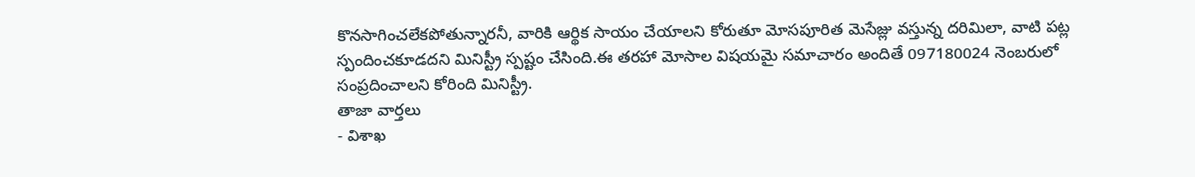కొనసాగించలేకపోతున్నారనీ, వారికి ఆర్థిక సాయం చేయాలని కోరుతూ మోసపూరిత మెసేజ్లు వస్తున్న దరిమిలా, వాటి పట్ల స్పందించకూడదని మినిస్ట్రీ స్పష్టం చేసింది.ఈ తరహా మోసాల విషయమై సమాచారం అందితే 097180024 నెంబరులో సంప్రదించాలని కోరింది మినిస్ట్రీ.
తాజా వార్తలు
- విశాఖ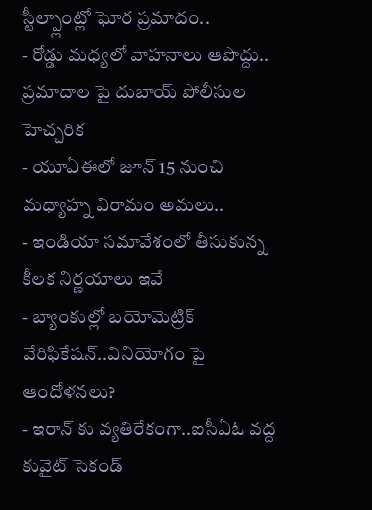స్టీల్ప్లాంట్లో ఘోర ప్రమాదం..
- రోడ్డు మధ్యలో వాహనాలు ఆపొద్దు.. ప్రమాదాల పై దుబాయ్ పోలీసుల హెచ్చరిక
- యూఏఈలో జూన్ 15 నుంచి మధ్యాహ్న విరామం అమలు..
- ఇండియా సమావేశంలో తీసుకున్న కీలక నిర్ణయాలు ఇవే
- బ్యాంకుల్లో బయోమెట్రిక్ వేరిఫికేషన్..వినియోగం పై ఆందోళనలు?
- ఇరాన్ కు వ్యతిరేకంగా..ఐసీఏఓ వద్ద కువైట్ సెకండ్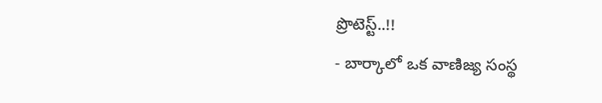ప్రొటెస్ట్..!!
- బార్కాలో ఒక వాణిజ్య సంస్థ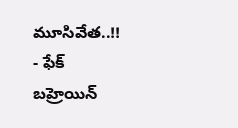మూసివేత..!!
- ఫేక్ బహ్రెయిన్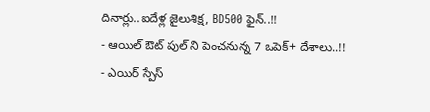దినార్లు..ఐదేళ్ల జైలుశిక్ష, BD500 ఫైన్..!!
- ఆయిల్ ఔట్ పుల్ ని పెంచనున్న 7 ఒపెక్+ దేశాలు..!!
- ఎయిర్ స్పేస్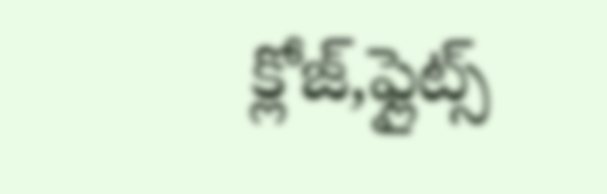క్లోజ్,ఫ్లైట్స్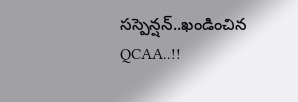సస్పెన్షన్..ఖండించిన QCAA..!!